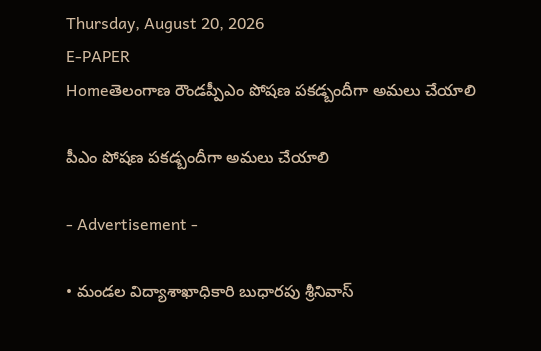Thursday, August 20, 2026
E-PAPER
Homeతెలంగాణ రౌండప్పీఎం పోషణ పకడ్బందీగా అమలు చేయాలి

పీఎం పోషణ పకడ్బందీగా అమలు చేయాలి

- Advertisement -

• మండల విద్యాశాఖాధికారి బుధారపు శ్రీనివాస్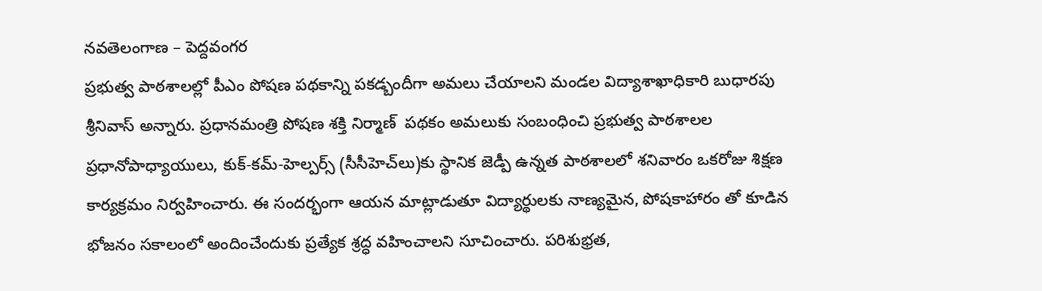నవతెలంగాణ – పెద్దవంగర
ప్రభుత్వ పాఠశాలల్లో పీఎం పోషణ పథకాన్ని పకడ్బందీగా అమలు చేయాలని మండల విద్యాశాఖాధికారి బుధారపు శ్రీనివాస్ అన్నారు. ప్రధానమంత్రి పోషణ శక్తి నిర్మాణ్  పథకం అమలుకు సంబంధించి ప్రభుత్వ పాఠశాలల ప్రధానోపాధ్యాయులు, కుక్-కమ్-హెల్పర్స్ (సీసీహెచ్‌లు)కు స్థానిక జెడ్పీ ఉన్నత పాఠశాలలో శనివారం ఒకరోజు శిక్షణ కార్యక్రమం నిర్వహించారు. ఈ సందర్భంగా ఆయన మాట్లాడుతూ విద్యార్థులకు నాణ్యమైన, పోషకాహారం తో కూడిన భోజనం సకాలంలో అందించేందుకు ప్రత్యేక శ్రద్ధ వహించాలని సూచించారు. పరిశుభ్రత,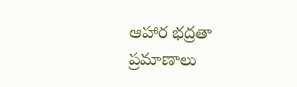ఆహార భద్రతా ప్రమాణాలు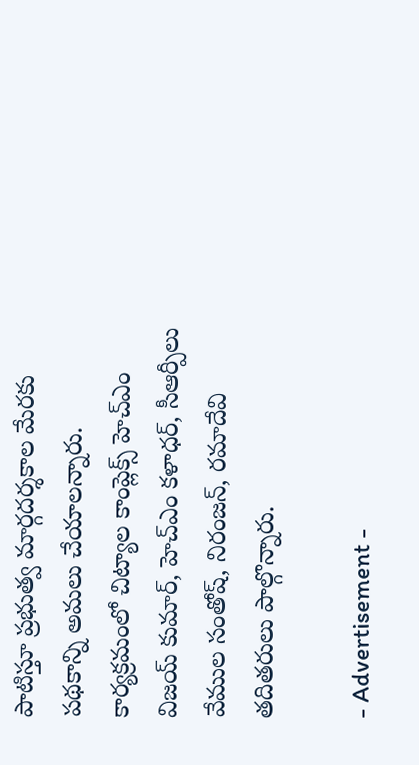పాటిస్తూ ప్రభుత్వ మార్గదర్శకాల మేరకు పథకాన్ని అమలు చేయాలన్నారు. కార్యక్రమంలో చిట్యాల కాంప్లెక్స్ హెచ్ఎం విజయ్ కుమార్, హెచ్ఎం కళాధర్, సీఆర్పీలు వేముల సంతోష్, నిరంజన్, రమాదేవి తదితరులు పాల్గొన్నారు.

- Advertisement -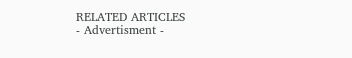RELATED ARTICLES
- Advertisment -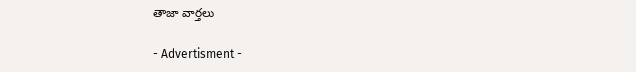తాజా వార్తలు

- Advertisment -